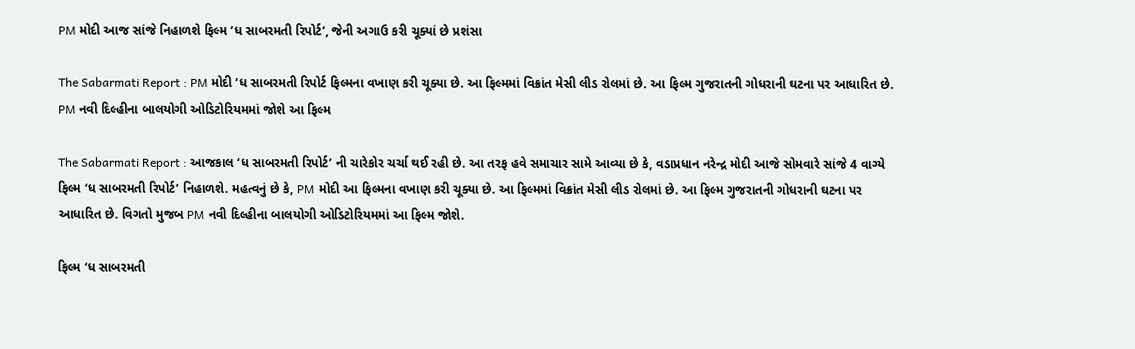PM મોદી આજ સાંજે નિહાળશે ફિલ્મ ‘ધ સાબરમતી રિપોર્ટ’, જેની અગાઉ કરી ચૂક્યાં છે પ્રશંસા

The Sabarmati Report : PM મોદી ‘ધ સાબરમતી રિપોર્ટ ફિલ્મના વખાણ કરી ચૂક્યા છે. આ ફિલ્મમાં વિક્રાંત મેસી લીડ રોલમાં છે. આ ફિલ્મ ગુજરાતની ગોધરાની ઘટના પર આધારિત છે. PM નવી દિલ્હીના બાલયોગી ઓડિટોરિયમમાં જોશે આ ફિલ્મ

The Sabarmati Report : આજકાલ ‘ધ સાબરમતી રિપોર્ટ’ ની ચારેકોર ચર્ચા થઈ રહી છે. આ તરફ હવે સમાચાર સામે આવ્યા છે કે, વડાપ્રધાન નરેન્દ્ર મોદી આજે સોમવારે સાંજે 4 વાગ્યે ફિલ્મ ‘ધ સાબરમતી રિપોર્ટ’ નિહાળશે. મહત્વનું છે કે, PM મોદી આ ફિલ્મના વખાણ કરી ચૂક્યા છે. આ ફિલ્મમાં વિક્રાંત મેસી લીડ રોલમાં છે. આ ફિલ્મ ગુજરાતની ગોધરાની ઘટના પર આધારિત છે. વિગતો મુજબ PM નવી દિલ્હીના બાલયોગી ઓડિટોરિયમમાં આ ફિલ્મ જોશે.

ફિલ્મ ‘ધ સાબરમતી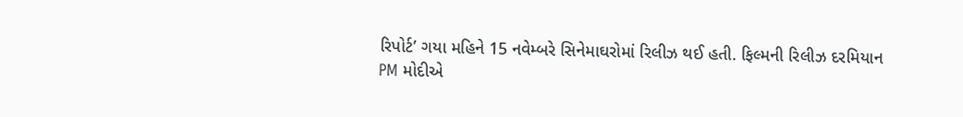રિપોર્ટ’ ગયા મહિને 15 નવેમ્બરે સિનેમાઘરોમાં રિલીઝ થઈ હતી. ફિલ્મની રિલીઝ દરમિયાન PM મોદીએ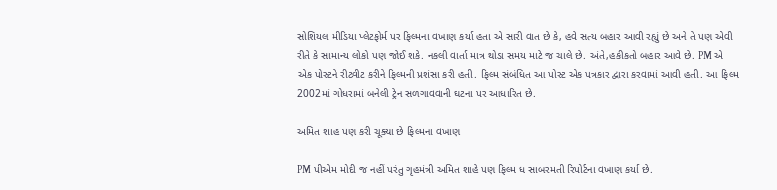સોશિયલ મીડિયા પ્લેટફોર્મ પર ફિલ્મના વખાણ કર્યા હતા એ સારી વાત છે કે, હવે સત્ય બહાર આવી રહ્યું છે અને તે પણ એવી રીતે કે સામાન્ય લોકો પણ જોઈ શકે. નકલી વાર્તા માત્ર થોડા સમય માટે જ ચાલે છે. અંતે,હકીકતો બહાર આવે છે. PM એ એક પોસ્ટને રીટ્વીટ કરીને ફિલ્મની પ્રશંસા કરી હતી. ફિલ્મ સંબંધિત આ પોસ્ટ એક પત્રકાર દ્વારા કરવામાં આવી હતી. આ ફિલ્મ 2002માં ગોધરામાં બનેલી ટ્રેન સળગાવવાની ઘટના પર આધારિત છે.

અમિત શાહ પણ કરી ચૂક્યા છે ફિલ્મના વખાણ

PM પીએમ મોદી જ નહીં પરંતુ ગૃહમંત્રી અમિત શાહે પણ ફિલ્મ ધ સાબરમતી રિપોર્ટના વખાણ કર્યા છે.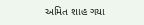અમિત શાહ ગયા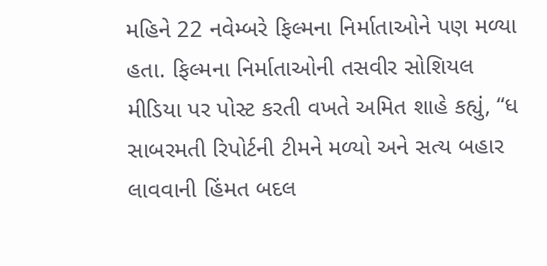મહિને 22 નવેમ્બરે ફિલ્મના નિર્માતાઓને પણ મળ્યા હતા. ફિલ્મના નિર્માતાઓની તસવીર સોશિયલ મીડિયા પર પોસ્ટ કરતી વખતે અમિત શાહે કહ્યું, “ધ સાબરમતી રિપોર્ટની ટીમને મળ્યો અને સત્ય બહાર લાવવાની હિંમત બદલ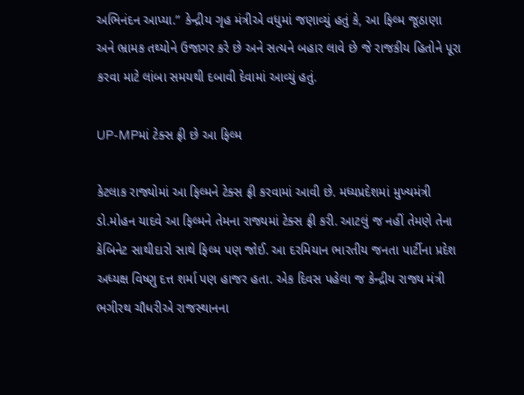અભિનંદન આપ્યા.” કેન્દ્રીય ગૃહ મંત્રીએ વધુમાં જણાવ્યું હતું કે, આ ફિલ્મ જૂઠાણા અને ભ્રામક તથ્યોને ઉજાગર કરે છે અને સત્યને બહાર લાવે છે જે રાજકીય હિતોને પૂરા કરવા માટે લાંબા સમયથી દબાવી દેવામાં આવ્યું હતું.

UP-MPમાં ટેક્સ ફ્રી છે આ ફિલ્મ

કેટલાક રાજ્યોમાં આ ફિલ્મને ટેક્સ ફ્રી કરવામાં આવી છે. મધ્યપ્રદેશમાં મુખ્યમંત્રી ડો.મોહન યાદવે આ ફિલ્મને તેમના રાજ્યમાં ટેક્સ ફ્રી કરી. આટલું જ નહીં તેમણે તેના કેબિનેટ સાથીદારો સાથે ફિલ્મ પણ જોઈ. આ દરમિયાન ભારતીય જનતા પાર્ટીના પ્રદેશ અધ્યક્ષ વિષ્ણુ દત્ત શર્મા પણ હાજર હતા. એક દિવસ પહેલા જ કેન્દ્રીય રાજ્ય મંત્રી ભગીરથ ચૌધરીએ રાજસ્થાનના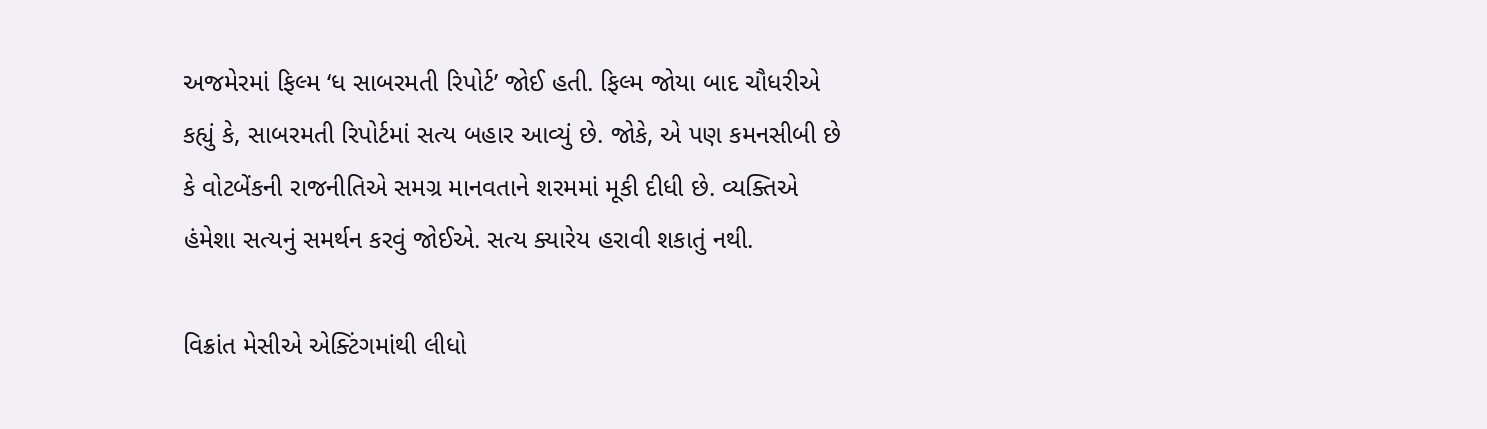અજમેરમાં ફિલ્મ ‘ધ સાબરમતી રિપોર્ટ’ જોઈ હતી. ફિલ્મ જોયા બાદ ચૌધરીએ કહ્યું કે, સાબરમતી રિપોર્ટમાં સત્ય બહાર આવ્યું છે. જોકે, એ પણ કમનસીબી છે કે વોટબેંકની રાજનીતિએ સમગ્ર માનવતાને શરમમાં મૂકી દીધી છે. વ્યક્તિએ હંમેશા સત્યનું સમર્થન કરવું જોઈએ. સત્ય ક્યારેય હરાવી શકાતું નથી.

વિક્રાંત મેસીએ એક્ટિંગમાંથી લીધો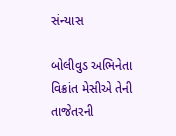સંન્યાસ

બોલીવુડ અભિનેતા વિક્રાંત મેસીએ તેની તાજેતરની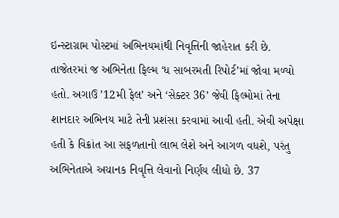ઇન્સ્ટાગ્રામ પોસ્ટમાં અભિનયમાંથી નિવૃત્તિની જાહેરાત કરી છે. તાજેતરમાં જ અભિનેતા ફિલ્મ ‘ધ સાબરમતી રિપોર્ટ’માં જોવા મળ્યો હતો. અગાઉ ’12મી ફેલ’ અને ‘સેક્ટર 36’ જેવી ફિલ્મોમાં તેના શાનદાર અભિનય માટે તેની પ્રશંસા કરવામાં આવી હતી. એવી અપેક્ષા હતી કે વિક્રાંત આ સફળતાનો લાભ લેશે અને આગળ વધશે, પરંતુ અભિનેતાએ અચાનક નિવૃત્તિ લેવાનો નિર્ણય લીધો છે. 37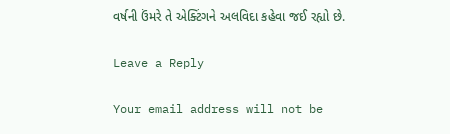વર્ષની ઉંમરે તે એક્ટિંગને અલવિદા કહેવા જઈ રહ્યો છે.

Leave a Reply

Your email address will not be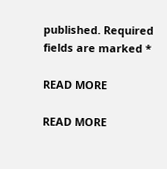published. Required fields are marked *

READ MORE

READ MORE